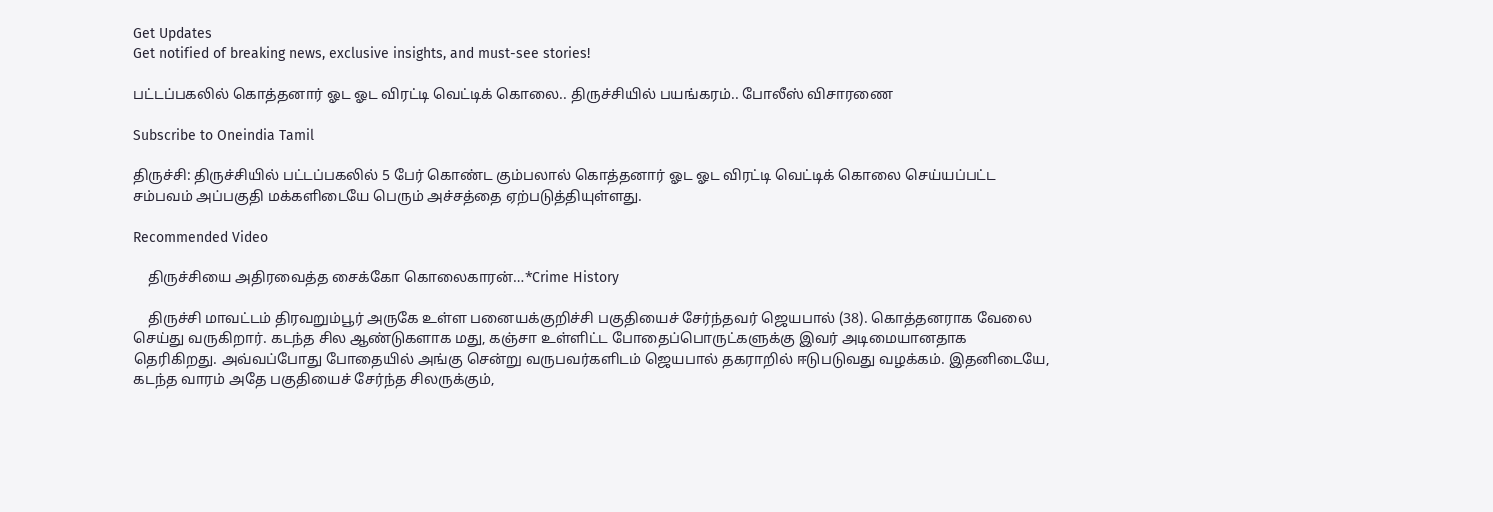Get Updates
Get notified of breaking news, exclusive insights, and must-see stories!

பட்டப்பகலில் கொத்தனார் ஓட ஓட விரட்டி வெட்டிக் கொலை.. திருச்சியில் பயங்கரம்.. போலீஸ் விசாரணை

Subscribe to Oneindia Tamil

திருச்சி: திருச்சியில் பட்டப்பகலில் 5 பேர் கொண்ட கும்பலால் கொத்தனார் ஓட ஓட விரட்டி வெட்டிக் கொலை செய்யப்பட்ட சம்பவம் அப்பகுதி மக்களிடையே பெரும் அச்சத்தை ஏற்படுத்தியுள்ளது.

Recommended Video

    திருச்சியை அதிரவைத்த சைக்கோ கொலைகாரன்…*Crime History

    திருச்சி மாவட்டம் திரவறும்பூர் அருகே உள்ள பனையக்குறிச்சி பகுதியைச் சேர்ந்தவர் ஜெயபால் (38). கொத்தனராக வேலை செய்து வருகிறார். கடந்த சில ஆண்டுகளாக மது, கஞ்சா உள்ளிட்ட போதைப்பொருட்களுக்கு இவர் அடிமையானதாக தெரிகிறது. அவ்வப்போது போதையில் அங்கு சென்று வருபவர்களிடம் ஜெயபால் தகராறில் ஈடுபடுவது வழக்கம். இதனிடையே, கடந்த வாரம் அதே பகுதியைச் சேர்ந்த சிலருக்கும்,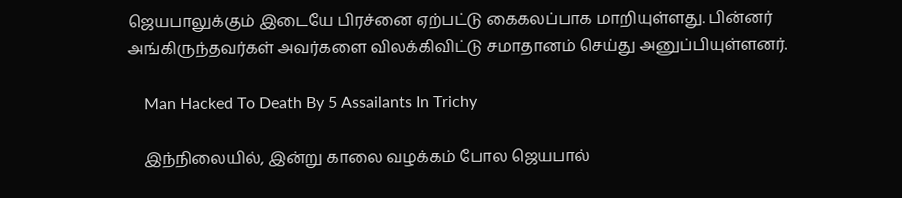ஜெயபாலுக்கும் இடையே பிரச்னை ஏற்பட்டு கைகலப்பாக மாறியுள்ளது. பின்னர் அங்கிருந்தவர்கள் அவர்களை விலக்கிவிட்டு சமாதானம் செய்து அனுப்பியுள்ளனர்.

    Man Hacked To Death By 5 Assailants In Trichy

    இந்நிலையில், இன்று காலை வழக்கம் போல ஜெயபால்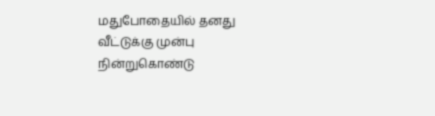மதுபோதையில் தனது வீட்டுக்கு முன்பு நின்றுகொண்டு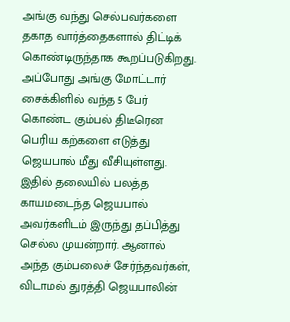அங்கு வந்து செல்பவர்களை தகாத வார்த்தைகளால் திட்டிக் கொண்டிருந்தாக கூறப்படுகிறது. அப்போது அங்கு மோட்டார் சைக்கிளில் வந்த 5 பேர் கொண்ட கும்பல் திடீரென பெரிய கற்களை எடுத்து ஜெயபால் மீது வீசியுள்ளது. இதில் தலையில் பலத்த காயமடைந்த ஜெயபால் அவர்களிடம் இருந்து தப்பித்து செல்ல முயன்றார். ஆனால் அந்த கும்பலைச் சேர்ந்தவர்கள், விடாமல் துரத்தி ஜெயபாலின்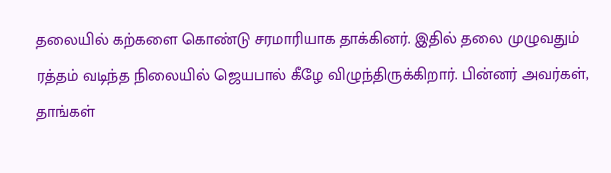தலையில் கற்களை கொண்டு சரமாரியாக தாக்கினர். இதில் தலை முழுவதும் ரத்தம் வடிந்த நிலையில் ஜெயபால் கீழே விழுந்திருக்கிறார். பின்னர் அவர்கள், தாங்கள்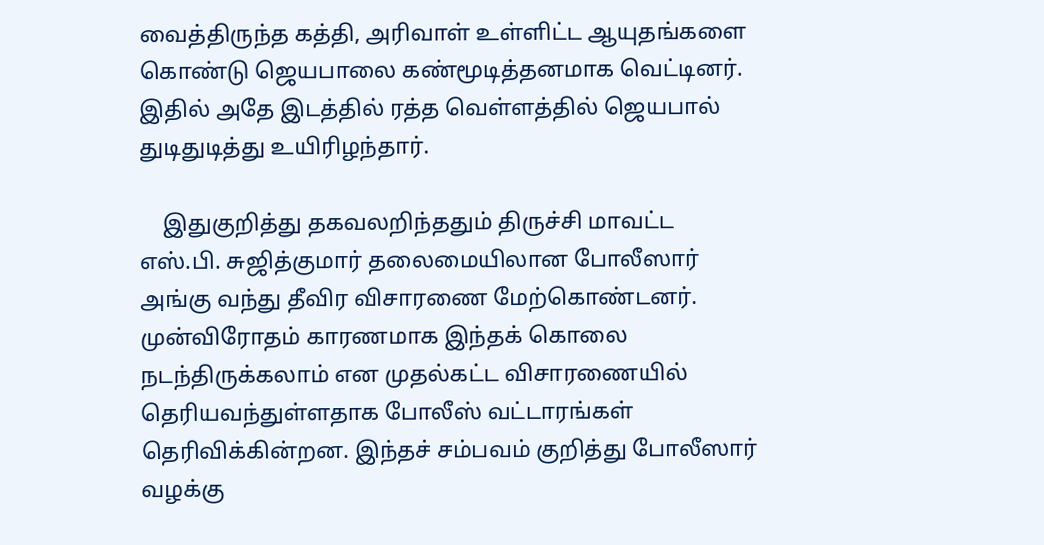வைத்திருந்த கத்தி, அரிவாள் உள்ளிட்ட ஆயுதங்களை கொண்டு ஜெயபாலை கண்மூடித்தனமாக வெட்டினர். இதில் அதே இடத்தில் ரத்த வெள்ளத்தில் ஜெயபால் துடிதுடித்து உயிரிழந்தார்.

    இதுகுறித்து தகவலறிந்ததும் திருச்சி மாவட்ட எஸ்.பி. சுஜித்குமார் தலைமையிலான போலீஸார் அங்கு வந்து தீவிர விசாரணை மேற்கொண்டனர். முன்விரோதம் காரணமாக இந்தக் கொலை நடந்திருக்கலாம் என முதல்கட்ட விசாரணையில் தெரியவந்துள்ளதாக போலீஸ் வட்டாரங்கள் தெரிவிக்கின்றன. இந்தச் சம்பவம் குறித்து போலீஸார் வழக்கு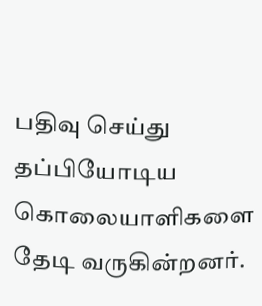பதிவு செய்து தப்பியோடிய கொலையாளிகளை தேடி வருகின்றனர்.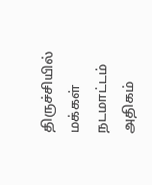திருச்சியில் மக்கள் நடமாட்டம் அதிகம்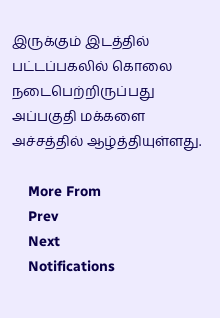இருக்கும் இடத்தில் பட்டப்பகலில் கொலை நடைபெற்றிருப்பது அப்பகுதி மக்களை அச்சத்தில் ஆழ்த்தியுள்ளது.

    More From
    Prev
    Next
    Notifications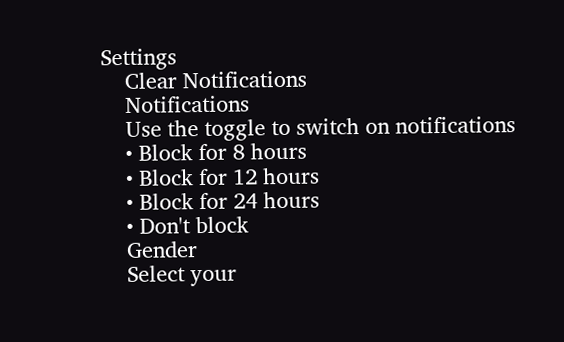Settings
    Clear Notifications
    Notifications
    Use the toggle to switch on notifications
    • Block for 8 hours
    • Block for 12 hours
    • Block for 24 hours
    • Don't block
    Gender
    Select your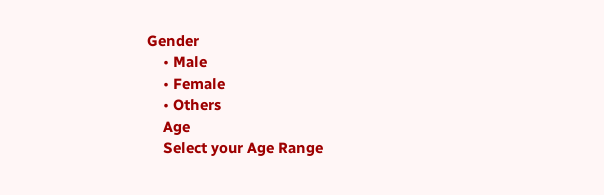Gender
    • Male
    • Female
    • Others
    Age
    Select your Age Range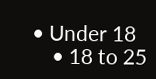• Under 18
    • 18 to 25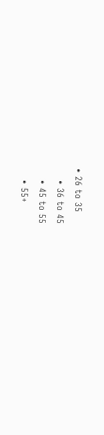• 26 to 35
    • 36 to 45
    • 45 to 55
    • 55+